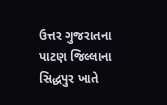ઉત્તર ગુજરાતના પાટણ જિલ્લાના સિદ્ધપુર ખાતે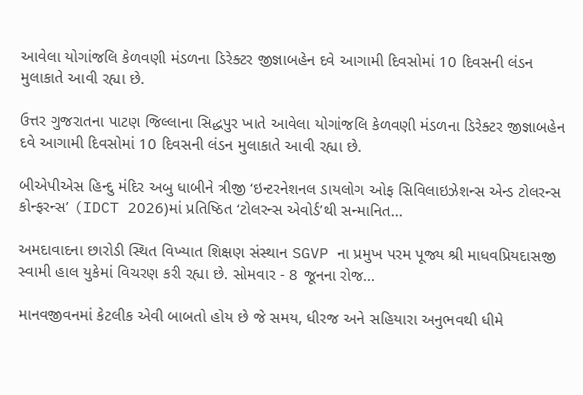આવેલા યોગાંજલિ કેળવણી મંડળના ડિરેક્ટર જીજ્ઞાબહેન દવે આગામી દિવસોમાં 10 દિવસની લંડન મુલાકાતે આવી રહ્યા છે.

ઉત્તર ગુજરાતના પાટણ જિલ્લાના સિદ્ધપુર ખાતે આવેલા યોગાંજલિ કેળવણી મંડળના ડિરેક્ટર જીજ્ઞાબહેન દવે આગામી દિવસોમાં 10 દિવસની લંડન મુલાકાતે આવી રહ્યા છે.

બીએપીએસ હિન્દુ મંદિર અબુ ધાબીને ત્રીજી ‘ઇન્ટરનેશનલ ડાયલોગ ઓફ સિવિલાઇઝેશન્સ એન્ડ ટોલરન્સ કોન્ફરન્સ’ (IDCT 2026)માં પ્રતિષ્ઠિત ‘ટોલરન્સ એવોર્ડ’થી સન્માનિત...

અમદાવાદના છારોડી સ્થિત વિખ્યાત શિક્ષણ સંસ્થાન SGVP ના પ્રમુખ પરમ પૂજ્ય શ્રી માધવપ્રિયદાસજી સ્વામી હાલ યુકેમાં વિચરણ કરી રહ્યા છે. સોમવાર - 8 જૂનના રોજ...

માનવજીવનમાં કેટલીક એવી બાબતો હોય છે જે સમય, ધીરજ અને સહિયારા અનુભવથી ધીમે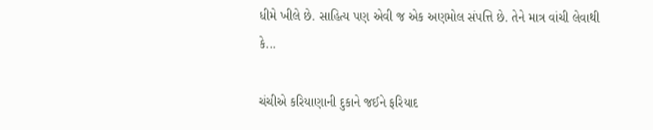ધીમે ખીલે છે. સાહિત્ય પણ એવી જ એક અણમોલ સંપત્તિ છે. તેને માત્ર વાંચી લેવાથી કે...

ચંચીએ કરિયાણાની દુકાને જઈને ફરિયાદ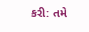કરી: તમે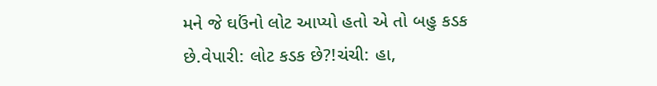મને જે ઘઉંનો લોટ આપ્યો હતો એ તો બહુ કડક છે.વેપારી: લોટ કડક છે?!ચંચી: હા,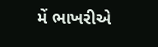મેં ભાખરીએ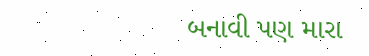બનાવી પણ મારા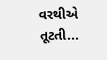વરથીએ તૂટતી...